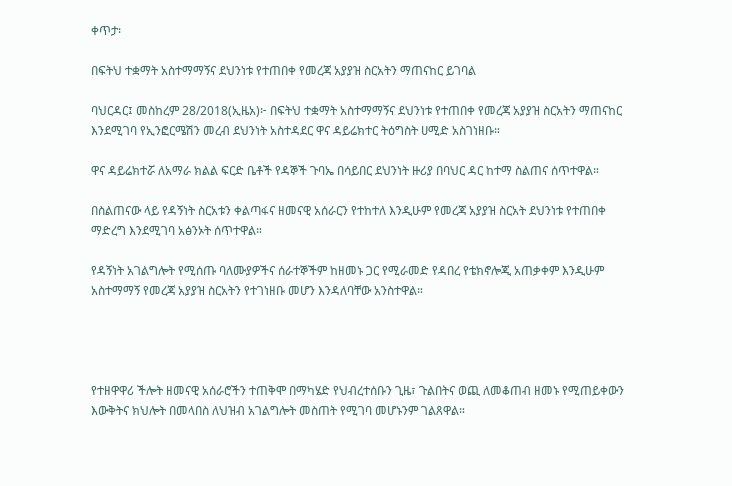ቀጥታ፡

በፍትህ ተቋማት አስተማማኝና ደህንነቱ የተጠበቀ የመረጃ አያያዝ ስርአትን ማጠናከር ይገባል

ባህርዳር፤ መስከረም 28/2018(ኢዜአ)፦ በፍትህ ተቋማት አስተማማኝና ደህንነቱ የተጠበቀ የመረጃ አያያዝ ስርአትን ማጠናከር እንደሚገባ የኢንፎርሜሽን መረብ ደህንነት አስተዳደር ዋና ዳይሬክተር ትዕግስት ሀሚድ አስገነዘቡ።

ዋና ዳይሬክተሯ ለአማራ ክልል ፍርድ ቤቶች የዳኞች ጉባኤ በሳይበር ደህንነት ዙሪያ በባህር ዳር ከተማ ስልጠና ሰጥተዋል።

በስልጠናው ላይ የዳኝነት ስርአቱን ቀልጣፋና ዘመናዊ አሰራርን የተከተለ እንዲሁም የመረጃ አያያዝ ስርአት ደህንነቱ የተጠበቀ ማድረግ እንደሚገባ አፅንኦት ሰጥተዋል።

የዳኝነት አገልግሎት የሚሰጡ ባለሙያዎችና ሰራተኞችም ከዘመኑ ጋር የሚራመድ የዳበረ የቴክኖሎጂ አጠቃቀም እንዲሁም አስተማማኝ የመረጃ አያያዝ ስርአትን የተገነዘቡ መሆን እንዳለባቸው አንስተዋል።




የተዘዋዋሪ ችሎት ዘመናዊ አሰራሮችን ተጠቅሞ በማካሄድ የህብረተሰቡን ጊዜ፣ ጉልበትና ወጪ ለመቆጠብ ዘመኑ የሚጠይቀውን እውቅትና ክህሎት በመላበስ ለህዝብ አገልግሎት መስጠት የሚገባ መሆኑንም ገልጸዋል።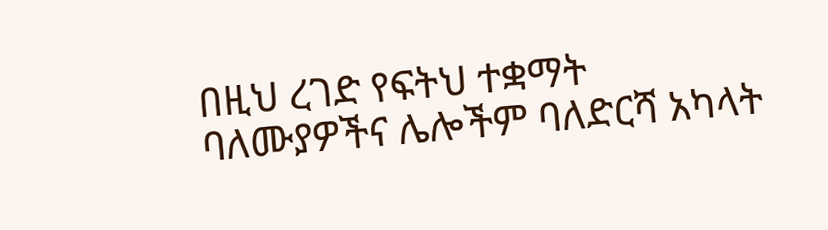በዚህ ረገድ የፍትህ ተቋማት ባለሙያዎችና ሌሎችም ባለድርሻ አካላት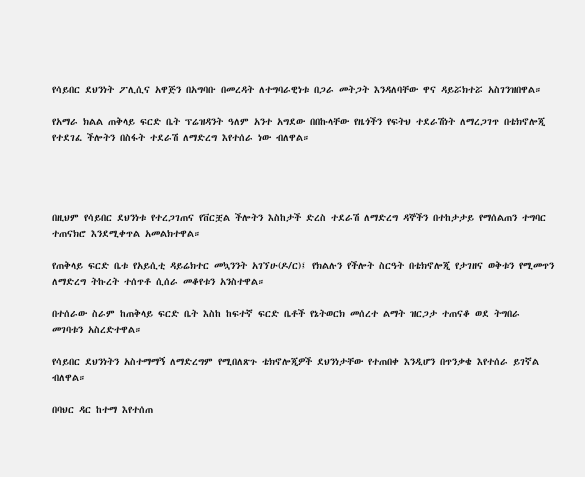የሳይበር ደህንነት ፖሊሲና አዋጅን በአግባቡ በመረዳት ለተግባራዊነቱ በጋራ መትጋት እንዳለባቸው ዋና ዳይሯክተሯ አስገንዝበዋል።

የአማራ ክልል ጠቅላይ ፍርድ ቤት ፕሬዝዳንት ዓለም አንተ አግደው በበኩላቸው የዜጎችን የፍትህ ተደራሽነት ለማረጋገጥ በቴክኖሎጂ የተደገፈ ችሎትን በስፋት ተደራሽ ለማድረግ እየተሰራ ነው ብለዋል።




በዚህም የሳይበር ደህንነቱ የተረጋገጠና የቨርቿል ችሎትን እስከታች ድረስ ተደራሽ ለማድረግ ዳኞችን በተከታታይ የማሰልጠን ተግባር ተጠናክሮ እንደሚቀጥል አመልክተዋል።

የጠቅላይ ፍርድ ቤቱ የአይሲቲ ዳይሬክተር መኳንንት አገኘሁ(ዶ/ር)፤ የክልሉን የችሎት ስርዓት በቴክኖሎጂ የታገዘና ወቅቱን የሚመጥን ለማድረግ ትኩረት ተሰጥቶ ሲሰራ መቆየቱን አንስተዋል።

በተሰራው ስራም ከጠቅላይ ፍርድ ቤት እስከ ከፍተኛ ፍርድ ቤቶች የኔትወርክ መሰረተ ልማት ዝርጋታ ተጠናቆ ወደ ትግበራ መገባቱን አስረድተዋል።

የሳይበር ደህንነትን አስተማማኝ ለማድረግም የሚበለጽጉ ቴክኖሎጂዎች ደህንነታቸው የተጠበቀ እንዲሆን በጥንቃቄ እየተሰራ ይገኛል ብለዋል።

በባህር ዳር ከተማ እየተሰጠ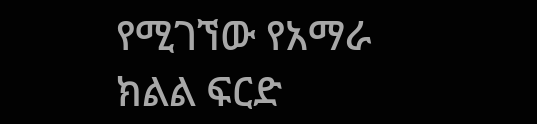የሚገኘው የአማራ ክልል ፍርድ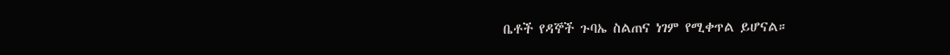ቤቶች የዳኞች ጉባኤ ስልጠና ነገም የሚቀጥል ይሆናል።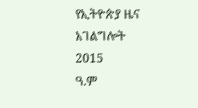የኢትዮጵያ ዜና አገልግሎት
2015
ዓ.ም